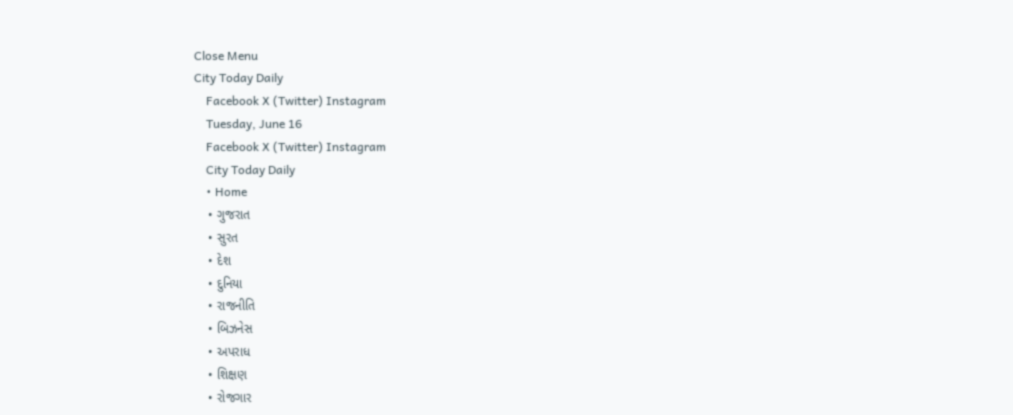Close Menu
City Today Daily
    Facebook X (Twitter) Instagram
    Tuesday, June 16
    Facebook X (Twitter) Instagram
    City Today Daily
    • Home
    • ગુજરાત
    • સુરત
    • દેશ
    • દુનિયા
    • રાજનીતિ
    • બિઝનેસ
    • અપરાધ
    • શિક્ષણ
    • રોજગાર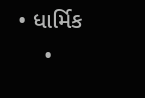• ધાર્મિક
    •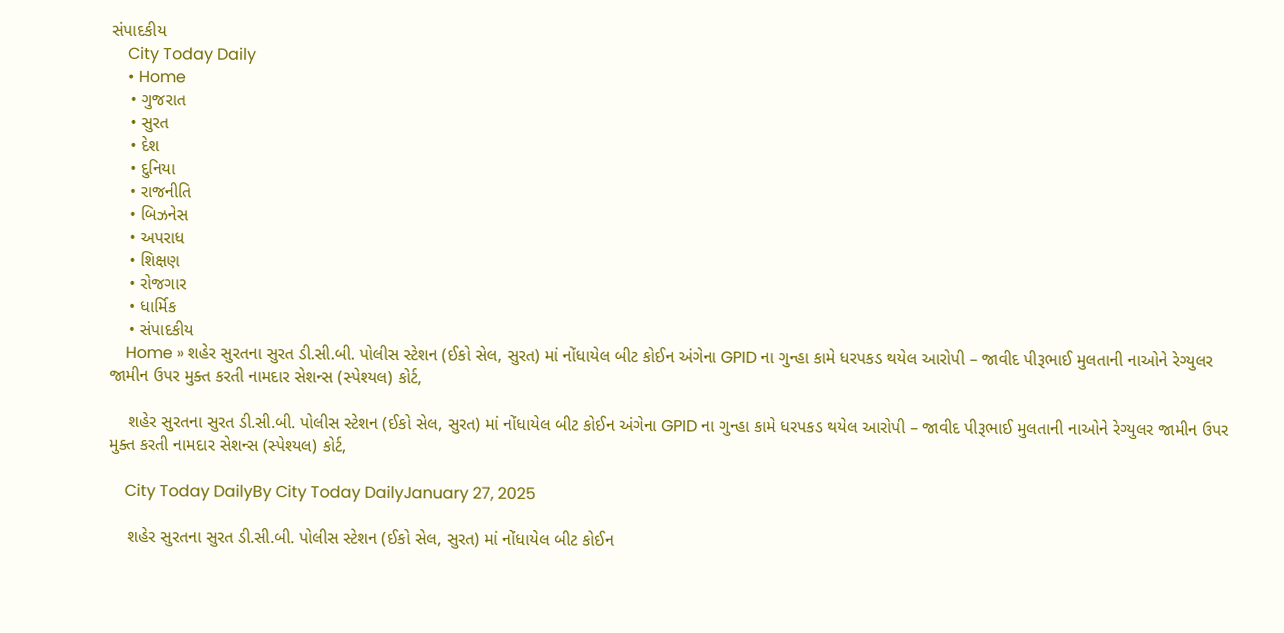સંપાદકીય
    City Today Daily
    • Home
    • ગુજરાત
    • સુરત
    • દેશ
    • દુનિયા
    • રાજનીતિ
    • બિઝનેસ
    • અપરાધ
    • શિક્ષણ
    • રોજગાર
    • ધાર્મિક
    • સંપાદકીય
    Home » શહેર સુરતના સુરત ડી.સી.બી. પોલીસ સ્ટેશન (ઈકો સેલ, સુરત) માં નોંધાયેલ બીટ કોઈન અંગેના GPID ના ગુન્હા કામે ધરપકડ થયેલ આરોપી – જાવીદ પીરૂભાઈ મુલતાની નાઓને રેગ્યુલર જામીન ઉપર મુક્ત કરતી નામદાર સેશન્સ (સ્પેશ્યલ) કોર્ટ,

    શહેર સુરતના સુરત ડી.સી.બી. પોલીસ સ્ટેશન (ઈકો સેલ, સુરત) માં નોંધાયેલ બીટ કોઈન અંગેના GPID ના ગુન્હા કામે ધરપકડ થયેલ આરોપી – જાવીદ પીરૂભાઈ મુલતાની નાઓને રેગ્યુલર જામીન ઉપર મુક્ત કરતી નામદાર સેશન્સ (સ્પેશ્યલ) કોર્ટ,

    City Today DailyBy City Today DailyJanuary 27, 2025

    શહેર સુરતના સુરત ડી.સી.બી. પોલીસ સ્ટેશન (ઈકો સેલ, સુરત) માં નોંધાયેલ બીટ કોઈન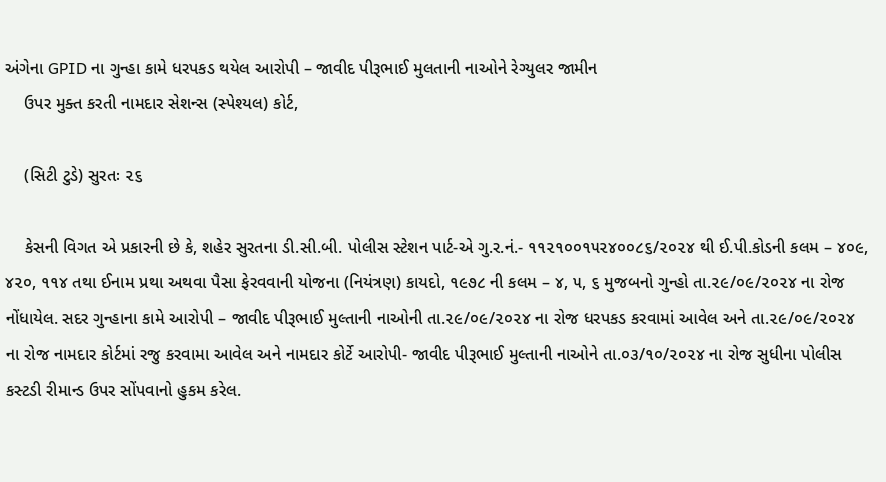અંગેના GPID ના ગુન્હા કામે ધરપકડ થયેલ આરોપી – જાવીદ પીરૂભાઈ મુલતાની નાઓને રેગ્યુલર જામીન
    ઉપર મુક્ત કરતી નામદાર સેશન્સ (સ્પેશ્યલ) કોર્ટ,

    (સિટી ટુડે) સુરતઃ ૨૬

    કેસની વિગત એ પ્રકારની છે કે, શહેર સુરતના ડી.સી.બી. પોલીસ સ્ટેશન પાર્ટ-એ ગુ.ર.નં.- ૧૧૨૧૦૦૧૫૨૪૦૦૮૬/૨૦૨૪ થી ઈ.પી.કોડની કલમ – ૪૦૯, ૪૨૦, ૧૧૪ તથા ઈનામ પ્રથા અથવા પૈસા ફેરવવાની યોજના (નિયંત્રણ) કાયદો, ૧૯૭૮ ની કલમ – ૪, ૫, ૬ મુજબનો ગુન્હો તા.૨૯/૦૯/૨૦૨૪ ના રોજ નોંધાયેલ. સદર ગુન્હાના કામે આરોપી – જાવીદ પીરૂભાઈ મુલ્તાની નાઓની તા.૨૯/૦૯/૨૦૨૪ ના રોજ ધરપકડ કરવામાં આવેલ અને તા.૨૯/૦૯/૨૦૨૪ ના રોજ નામદાર કોર્ટમાં રજુ કરવામા આવેલ અને નામદાર કોર્ટે આરોપી- જાવીદ પીરૂભાઈ મુલ્તાની નાઓને તા.૦૩/૧૦/૨૦૨૪ ના રોજ સુધીના પોલીસ કસ્ટડી રીમાન્ડ ઉપર સોંપવાનો હુકમ કરેલ.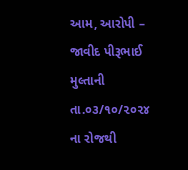આમ, આરોપી – જાવીદ પીરૂભાઈ મુલ્તાની તા.૦૩/૧૦/૨૦૨૪ ના રોજથી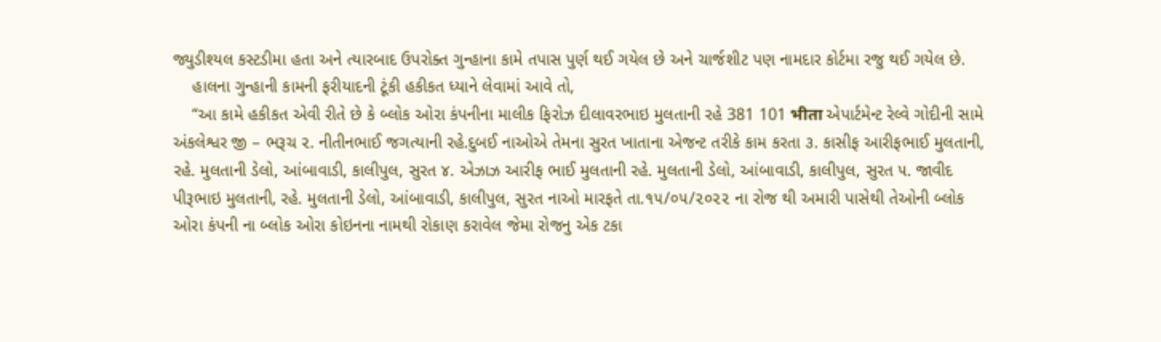જ્યુડીશ્યલ કસ્ટડીમા હતા અને ત્યારબાદ ઉપરોક્ત ગુન્હાના કામે તપાસ પુર્ણ થઈ ગયેલ છે અને ચાર્જશીટ પણ નામદાર કોર્ટમા રજુ થઈ ગયેલ છે.
    હાલના ગુન્હાની કામની ફરીયાદની ટૂંકી હકીકત ધ્યાને લેવામાં આવે તો,
    “આ કામે હકીકત એવી રીતે છે કે બ્લોક ઓરા કંપનીના માલીક ફિરોઝ દીલાવરભાઇ મુલતાની રહે 381 101 भीता એપાર્ટમેન્ટ રેલ્વે ગોદીની સામે અંકલેશ્વર જી – ભરૂચ ૨. નીતીનભાઈ જગત્યાની રહે.દુબઈ નાઓએ તેમના સુરત ખાતાના એજન્ટ તરીકે કામ કરતા ૩. કાસીફ આરીફભાઈ મુલતાની, રહે. મુલતાની ડેલો, આંબાવાડી, કાલીપુલ, સુરત ૪. એઝાઝ આરીફ ભાઈ મુલતાની રહે. મુલતાની ડેલો, આંબાવાડી, કાલીપુલ, સુરત ૫. જાવીદ પીરૂભાઇ મુલતાની, રહે. મુલતાની ડેલો, આંબાવાડી, કાલીપુલ, સુરત નાઓ મારફતે તા.૧૫/૦૫/૨૦૨૨ ના રોજ થી અમારી પાસેથી તેઓની બ્લોક ઓરા કંપની ના બ્લોક ઓરા કોઇનના નામથી રોકાણ કરાવેલ જેમા રોજનુ એક ટકા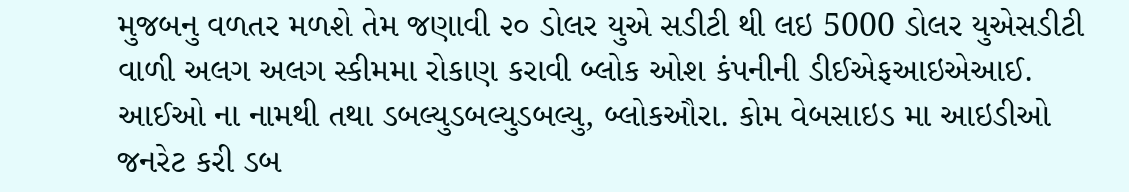મુજબનુ વળતર મળશે તેમ જણાવી ૨૦ ડોલર યુએ સડીટી થી લઇ 5000 ડોલર યુએસડીટી વાળી અલગ અલગ સ્કીમમા રોકાણ કરાવી બ્લોક ઓશ કંપનીની ડીઈએફઆઇએઆઈ. આઈઓ ના નામથી તથા ડબલ્યુડબલ્યુડબલ્યુ, બ્લોકઔરા. કોમ વેબસાઇડ મા આઇડીઓ જનરેટ કરી ડબ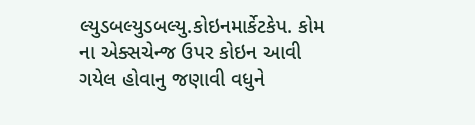લ્યુડબલ્યુડબલ્યુ.કોઇનમાર્કેટકેપ. કોમ ના એક્સચેન્જ ઉપર કોઇન આવી ગયેલ હોવાનુ જણાવી વધુને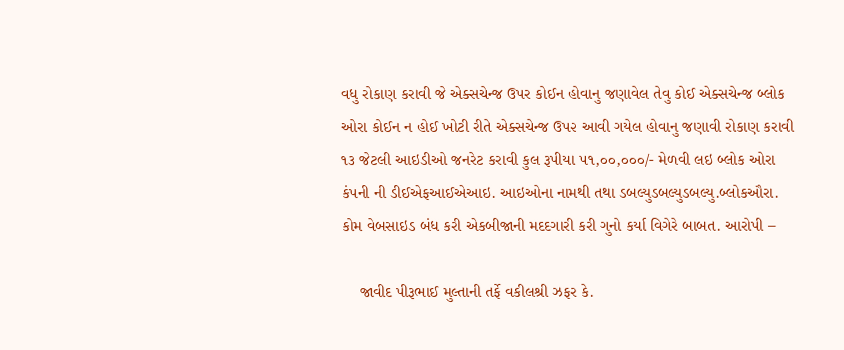વધુ રોકાણ કરાવી જે એક્સચેન્જ ઉપર કોઈન હોવાનુ જણાવેલ તેવુ કોઈ એક્સચેન્જ બ્લોક ઓરા કોઈન ન હોઈ ખોટી રીતે એક્સચેન્જ ઉપ૨ આવી ગયેલ હોવાનુ જણાવી રોકાણ કરાવી ૧૩ જેટલી આઇડીઓ જનરેટ કરાવી કુલ રૂપીયા ૫૧,૦૦,૦૦૦/- મેળવી લઇ બ્લોક ઓરા કંપની ની ડીઈએફઆઈએઆઇ. આઇઓના નામથી તથા ડબલ્યુડબલ્યુડબલ્યુ.બ્લોકઔરા. કોમ વેબસાઇડ બંધ કરી એકબીજાની મદદગારી કરી ગુનો કર્યા વિગેરે બાબત. આરોપી –

    જાવીદ પીરૂભાઈ મુલ્તાની તર્ફે વકીલશ્રી ઝફર કે.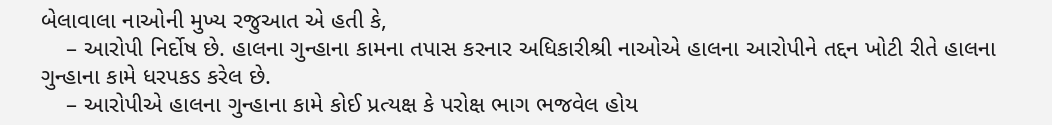બેલાવાલા નાઓની મુખ્ય રજુઆત એ હતી કે,
    – આરોપી નિર્દોષ છે. હાલના ગુન્હાના કામના તપાસ કરનાર અધિકારીશ્રી નાઓએ હાલના આરોપીને તદ્દન ખોટી રીતે હાલના ગુન્હાના કામે ધરપકડ કરેલ છે.
    – આરોપીએ હાલના ગુન્હાના કામે કોઈ પ્રત્યક્ષ કે પરોક્ષ ભાગ ભજવેલ હોય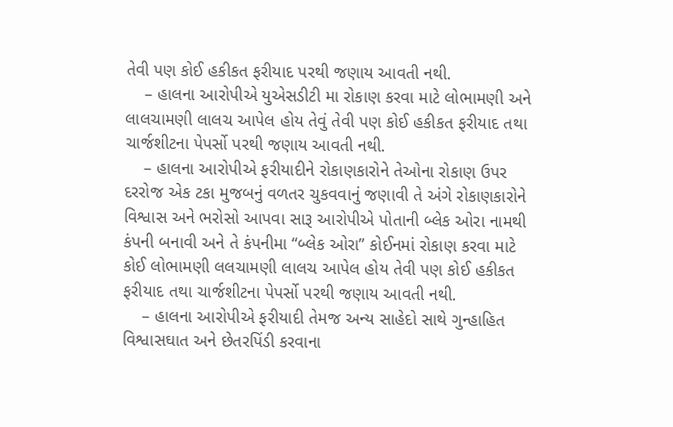તેવી પણ કોઈ હકીકત ફરીયાદ પરથી જણાય આવતી નથી.
    – હાલના આરોપીએ યુએસડીટી મા રોકાણ કરવા માટે લોભામણી અને લાલચામણી લાલચ આપેલ હોય તેવું તેવી પણ કોઈ હકીકત ફરીયાદ તથા ચાર્જશીટના પેપર્સો પરથી જણાય આવતી નથી.
    – હાલના આરોપીએ ફરીયાદીને રોકાણકારોને તેઓના રોકાણ ઉપર દરરોજ એક ટકા મુજબનું વળતર ચુકવવાનું જણાવી તે અંગે રોકાણકારોને વિશ્વાસ અને ભરોસો આપવા સારૂ આરોપીએ પોતાની બ્લેક ઓરા નામથી કંપની બનાવી અને તે કંપનીમા “બ્લેક ઓરા” કોઈનમાં રોકાણ કરવા માટે કોઈ લોભામણી લલચામણી લાલચ આપેલ હોય તેવી પણ કોઈ હકીકત ફરીયાદ તથા ચાર્જશીટના પેપર્સો પરથી જણાય આવતી નથી.
    – હાલના આરોપીએ ફરીયાદી તેમજ અન્ય સાહેદો સાથે ગુન્હાહિત વિશ્વાસઘાત અને છેતરપિંડી કરવાના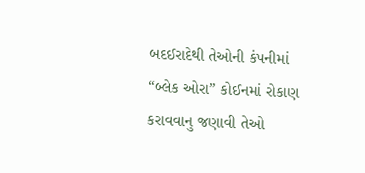બદઈરાદેથી તેઓની કંપનીમાં “બ્લેક ઓરા” કોઈનમાં રોકાણ કરાવવાનુ જણાવી તેઓ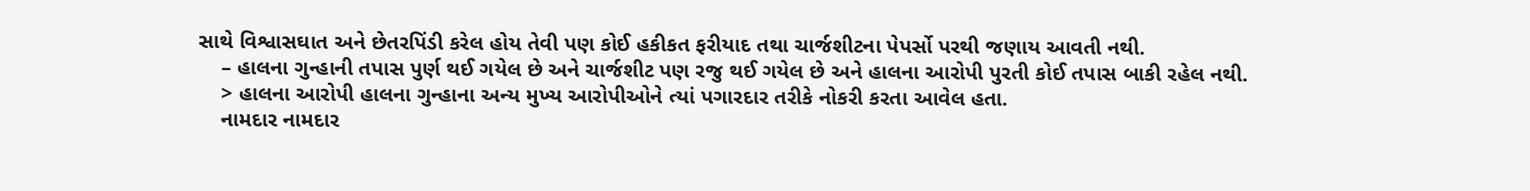સાથે વિશ્વાસઘાત અને છેતરપિંડી કરેલ હોય તેવી પણ કોઈ હકીકત ફરીયાદ તથા ચાર્જશીટના પેપર્સો પરથી જણાય આવતી નથી.
    – હાલના ગુન્હાની તપાસ પુર્ણ થઈ ગયેલ છે અને ચાર્જશીટ પણ રજુ થઈ ગયેલ છે અને હાલના આરોપી પુરતી કોઈ તપાસ બાકી રહેલ નથી.
    > હાલના આરોપી હાલના ગુન્હાના અન્ય મુખ્ય આરોપીઓને ત્યાં પગારદાર તરીકે નોકરી કરતા આવેલ હતા.
    નામદાર નામદાર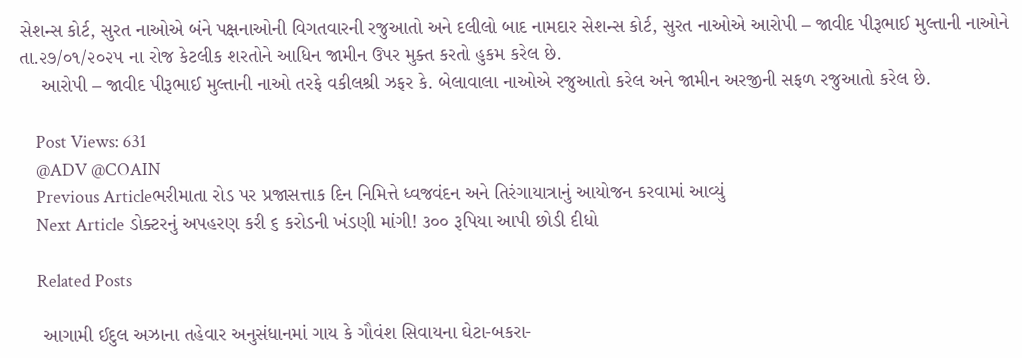સેશન્સ કોર્ટ, સુરત નાઓએ બંને પક્ષનાઓની વિગતવારની રજુઆતો અને દલીલો બાદ નામદાર સેશન્સ કોર્ટ, સુરત નાઓએ આરોપી – જાવીદ પીરૂભાઈ મુલ્તાની નાઓને તા.૨૭/૦૧/૨૦૨૫ ના રોજ કેટલીક શરતોને આધિન જામીન ઉપર મુક્ત કરતો હુકમ કરેલ છે.
    આરોપી – જાવીદ પીરૂભાઈ મુલ્તાની નાઓ તરફે વકીલશ્રી ઝફર કે. બેલાવાલા નાઓએ રજુઆતો કરેલ અને જામીન અરજીની સફળ રજુઆતો કરેલ છે.

    Post Views: 631
    @ADV @COAIN
    Previous Articleભરીમાતા રોડ પર પ્રજાસત્તાક દિન નિમિત્તે ધ્વજવંદન અને તિરંગાયાત્રાનું આયોજન કરવામાં આવ્યું
    Next Article ડોક્ટરનું અપહરણ કરી ૬ કરોડની ખંડણી માંગી! ૩૦૦ રૂપિયા આપી છોડી દીધો

    Related Posts

    આગામી ઈદુલ અઝાના તહેવાર અનુસંધાનમાં ગાય કે ગૌવંશ સિવાયના ઘેટા-બકરા-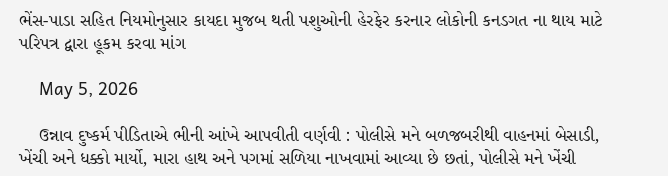ભેંસ-પાડા સહિત નિયમોનુસાર કાયદા મુજબ થતી પશુઓની હેરફેર કરનાર લોકોની કનડગત ના થાય માટે પરિપત્ર દ્વારા હૂકમ કરવા માંગ

    May 5, 2026

    ઉન્નાવ દુષ્કર્મ પીડિતાએ ભીની આંખે આપવીતી વર્ણવી : પોલીસે મને બળજબરીથી વાહનમાં બેસાડી, ખેંચી અને ધક્કો માર્યો, મારા હાથ અને પગમાં સળિયા નાખવામાં આવ્યા છે છતાં, પોલીસે મને ખેંચી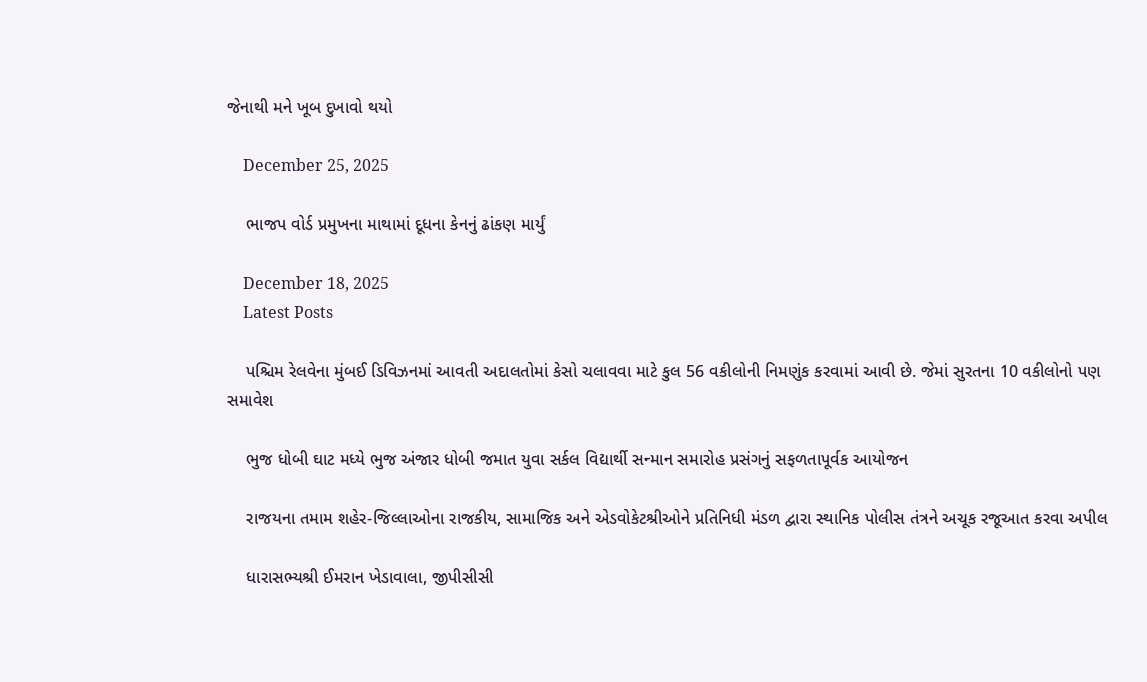જેનાથી મને ખૂબ દુખાવો થયો

    December 25, 2025

    ભાજપ વોર્ડ પ્રમુખના માથામાં દૂધના કેનનું ઢાંકણ માર્યું

    December 18, 2025
    Latest Posts

    પશ્ચિમ રેલવેના મુંબઈ ડિવિઝનમાં આવતી અદાલતોમાં કેસો ચલાવવા માટે કુલ 56 વકીલોની નિમણુંક કરવામાં આવી છે. જેમાં સુરતના 10 વકીલોનો પણ સમાવેશ

    ભુજ ધોબી ઘાટ મધ્યે ભુજ અંજાર ધોબી જમાત યુવા સર્કલ વિદ્યાર્થી સન્માન સમારોહ પ્રસંગનું સફળતાપૂર્વક આયોજન

    રાજયના તમામ શહેર-જિલ્લાઓના રાજકીય, સામાજિક અને એડવોકેટશ્રીઓને પ્રતિનિધી મંડળ દ્વારા સ્થાનિક પોલીસ તંત્રને અચૂક રજૂઆત કરવા અપીલ

    ધારાસભ્યશ્રી ઈમરાન ખેડાવાલા, જીપીસીસી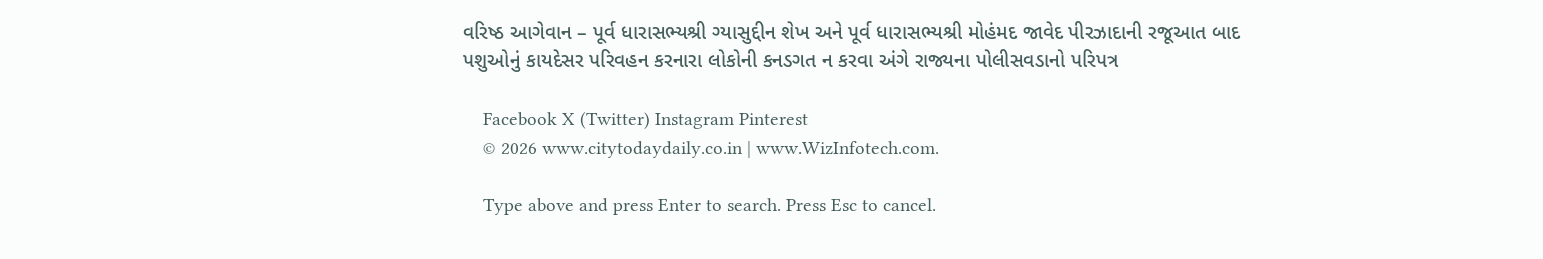વરિષ્ઠ આગેવાન – પૂર્વ ધારાસભ્યશ્રી ગ્યાસુદ્દીન શેખ અને પૂર્વ ધારાસભ્યશ્રી મોહંમદ જાવેદ પીરઝાદાની રજૂઆત બાદ પશુઓનું કાયદેસર પરિવહન કરનારા લોકોની કનડગત ન કરવા અંગે રાજ્યના પોલીસવડાનો પરિપત્ર

    Facebook X (Twitter) Instagram Pinterest
    © 2026 www.citytodaydaily.co.in | www.WizInfotech.com.

    Type above and press Enter to search. Press Esc to cancel.